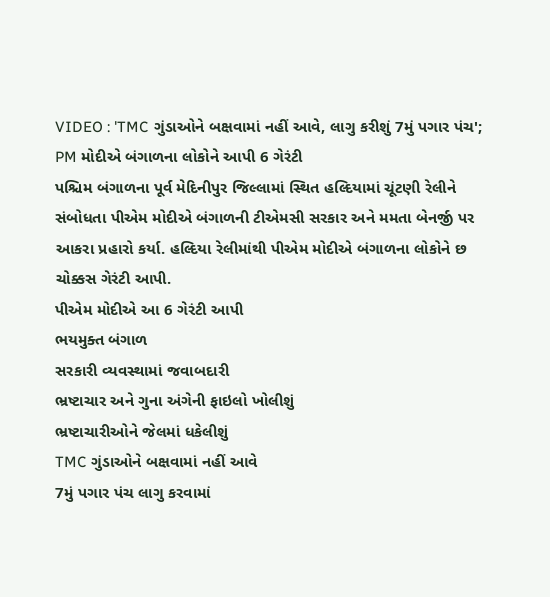VIDEO : 'TMC ગુંડાઓને બક્ષવામાં નહીં આવે, લાગુ કરીશું 7મું પગાર પંચ'; PM મોદીએ બંગાળના લોકોને આપી 6 ગેરંટી
પશ્ચિમ બંગાળના પૂર્વ મેદિનીપુર જિલ્લામાં સ્થિત હલ્દિયામાં ચૂંટણી રેલીને સંબોધતા પીએમ મોદીએ બંગાળની ટીએમસી સરકાર અને મમતા બેનર્જી પર આકરા પ્રહારો કર્યા. હલ્દિયા રેલીમાંથી પીએમ મોદીએ બંગાળના લોકોને છ ચોક્કસ ગેરંટી આપી.
પીએમ મોદીએ આ 6 ગેરંટી આપી
ભયમુક્ત બંગાળ
સરકારી વ્યવસ્થામાં જવાબદારી
ભ્રષ્ટાચાર અને ગુના અંગેની ફાઇલો ખોલીશું
ભ્રષ્ટાચારીઓને જેલમાં ધકેલીશું
TMC ગુંડાઓને બક્ષવામાં નહીં આવે
7મું પગાર પંચ લાગુ કરવામાં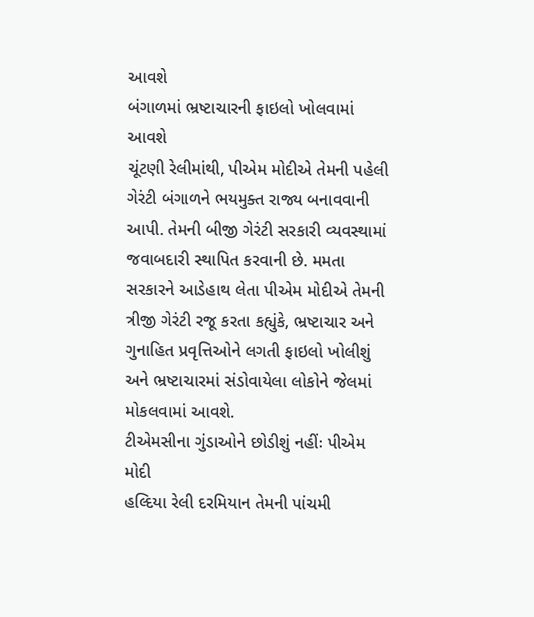આવશે
બંગાળમાં ભ્રષ્ટાચારની ફાઇલો ખોલવામાં આવશે
ચૂંટણી રેલીમાંથી, પીએમ મોદીએ તેમની પહેલી ગેરંટી બંગાળને ભયમુક્ત રાજ્ય બનાવવાની આપી. તેમની બીજી ગેરંટી સરકારી વ્યવસ્થામાં જવાબદારી સ્થાપિત કરવાની છે. મમતા સરકારને આડેહાથ લેતા પીએમ મોદીએ તેમની ત્રીજી ગેરંટી રજૂ કરતા કહ્યુંકે, ભ્રષ્ટાચાર અને ગુનાહિત પ્રવૃત્તિઓને લગતી ફાઇલો ખોલીશું અને ભ્રષ્ટાચારમાં સંડોવાયેલા લોકોને જેલમાં મોકલવામાં આવશે.
ટીએમસીના ગુંડાઓને છોડીશું નહીંઃ પીએમ મોદી
હલ્દિયા રેલી દરમિયાન તેમની પાંચમી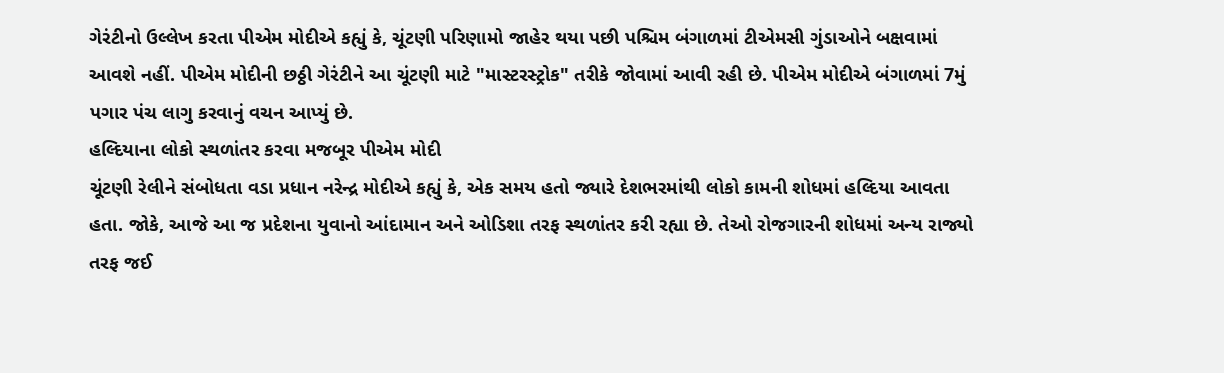ગેરંટીનો ઉલ્લેખ કરતા પીએમ મોદીએ કહ્યું કે, ચૂંટણી પરિણામો જાહેર થયા પછી પશ્ચિમ બંગાળમાં ટીએમસી ગુંડાઓને બક્ષવામાં આવશે નહીં. પીએમ મોદીની છઠ્ઠી ગેરંટીને આ ચૂંટણી માટે "માસ્ટરસ્ટ્રોક" તરીકે જોવામાં આવી રહી છે. પીએમ મોદીએ બંગાળમાં 7મું પગાર પંચ લાગુ કરવાનું વચન આપ્યું છે.
હલ્દિયાના લોકો સ્થળાંતર કરવા મજબૂર પીએમ મોદી
ચૂંટણી રેલીને સંબોધતા વડા પ્રધાન નરેન્દ્ર મોદીએ કહ્યું કે, એક સમય હતો જ્યારે દેશભરમાંથી લોકો કામની શોધમાં હલ્દિયા આવતા હતા. જોકે, આજે આ જ પ્રદેશના યુવાનો આંદામાન અને ઓડિશા તરફ સ્થળાંતર કરી રહ્યા છે. તેઓ રોજગારની શોધમાં અન્ય રાજ્યો તરફ જઈ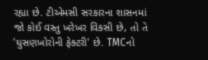રહ્યા છે. ટીએમસી સરકારના શાસનમાં જો કોઈ વસ્તુ ખરેખર વિકસી છે, તો તે 'ઘુસણખોરોની ફેક્ટરી' છે. TMCનો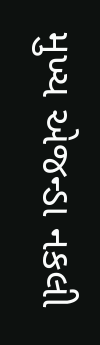મુખ્ય એજન્ડા નકલી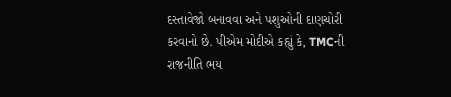દસ્તાવેજો બનાવવા અને પશુઓની દાણચોરી કરવાનો છે. પીએમ મોદીએ કહ્યું કે, TMCની રાજનીતિ ભય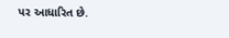પર આધારિત છે.